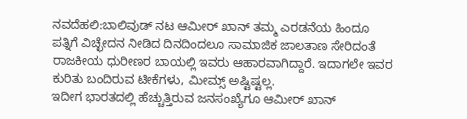ನವದೆಹಲಿ:ಬಾಲಿವುಡ್‌ ನಟ ಆಮೀರ್‌ ಖಾನ್‌ ತಮ್ಮ ಎರಡನೆಯ ಹಿಂದೂ ಪತ್ನಿಗೆ ವಿಚ್ಛೇದನ ನೀಡಿದ ದಿನದಿಂದಲೂ ಸಾಮಾಜಿಕ ಜಾಲತಾಣ ಸೇರಿದಂತೆ ರಾಜಕೀಯ ಧುರೀಣರ ಬಾಯಲ್ಲಿ ಇವರು ಆಹಾರವಾಗಿದ್ದಾರೆ. ಇದಾಗಲೇ ಇವರ ಕುರಿತು ಬಂದಿರುವ ಟೀಕೆಗಳು, ಮೀಮ್ಸ್‌ ಅಷ್ಟಿಷ್ಟಲ್ಲ.
ಇದೀಗ ಭಾರತದಲ್ಲಿ ಹೆಚ್ಚುತ್ತಿರುವ ಜನಸಂಖ್ಯೆಗೂ ಆಮೀರ್‌ ಖಾನ್‌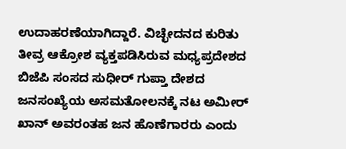ಉದಾಹರಣೆಯಾಗಿದ್ದಾರೆ. ವಿಚ್ಛೇದನದ ಕುರಿತು ತೀವ್ರ ಆಕ್ರೋಶ ವ್ಯಕ್ತಪಡಿಸಿರುವ ಮಧ್ಯಪ್ರದೇಶದ ಬಿಜೆಪಿ ಸಂಸದ ಸುಧೀರ್ ಗುಪ್ತಾ ದೇಶದ ಜನಸಂಖ್ಯೆಯ ಅಸಮತೋಲನಕ್ಕೆ ನಟ ಅಮೀರ್ ಖಾನ್ ಅವರಂತಹ ಜನ ಹೊಣೆಗಾರರು ಎಂದು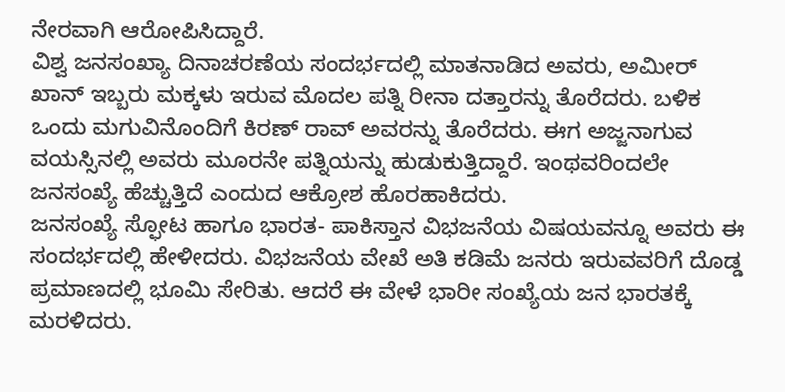ನೇರವಾಗಿ ಆರೋಪಿಸಿದ್ದಾರೆ.
ವಿಶ್ವ ಜನಸಂಖ್ಯಾ ದಿನಾಚರಣೆಯ ಸಂದರ್ಭದಲ್ಲಿ ಮಾತನಾಡಿದ ಅವರು, ಅಮೀರ್ ಖಾನ್ ಇಬ್ಬರು ಮಕ್ಕಳು ಇರುವ ಮೊದಲ ಪತ್ನಿ ರೀನಾ ದತ್ತಾರನ್ನು ತೊರೆದರು. ಬಳಿಕ ಒಂದು ಮಗುವಿನೊಂದಿಗೆ ಕಿರಣ್ ರಾವ್ ಅವರನ್ನು ತೊರೆದರು. ಈಗ ಅಜ್ಜನಾಗುವ ವಯಸ್ಸಿನಲ್ಲಿ ಅವರು ಮೂರನೇ ಪತ್ನಿಯನ್ನು ಹುಡುಕುತ್ತಿದ್ದಾರೆ. ಇಂಥವರಿಂದಲೇ ಜನಸಂಖ್ಯೆ ಹೆಚ್ಚುತ್ತಿದೆ ಎಂದುದ ಆಕ್ರೋಶ ಹೊರಹಾಕಿದರು.
ಜನಸಂಖ್ಯೆ ಸ್ಫೋಟ ಹಾಗೂ ಭಾರತ- ಪಾಕಿಸ್ತಾನ ವಿಭಜನೆಯ ವಿಷಯವನ್ನೂ ಅವರು ಈ ಸಂದರ್ಭದಲ್ಲಿ ಹೇಳೀದರು. ವಿಭಜನೆಯ ವೇಖೆ ಅತಿ ಕಡಿಮೆ ಜನರು ಇರುವವರಿಗೆ ದೊಡ್ಡ ಪ್ರಮಾಣದಲ್ಲಿ ಭೂಮಿ ಸೇರಿತು. ಆದರೆ ಈ ವೇಳೆ ಭಾರೀ ಸಂಖ್ಯೆಯ ಜನ ಭಾರತಕ್ಕೆ ಮರಳಿದರು.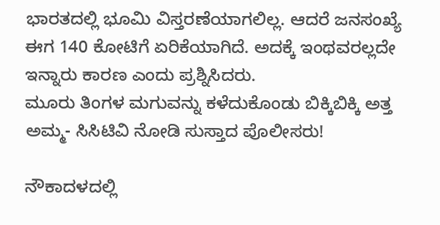ಭಾರತದಲ್ಲಿ ಭೂಮಿ ವಿಸ್ತರಣೆಯಾಗಲಿಲ್ಲ. ಆದರೆ ಜನಸಂಖ್ಯೆ ಈಗ 140 ಕೋಟಿಗೆ ಏರಿಕೆಯಾಗಿದೆ. ಅದಕ್ಕೆ ಇಂಥವರಲ್ಲದೇ ಇನ್ನಾರು ಕಾರಣ ಎಂದು ಪ್ರಶ್ನಿಸಿದರು.
ಮೂರು ತಿಂಗಳ ಮಗುವನ್ನು ಕಳೆದುಕೊಂಡು ಬಿಕ್ಕಿಬಿಕ್ಕಿ ಅತ್ತ ಅಮ್ಮ- ಸಿಸಿಟಿವಿ ನೋಡಿ ಸುಸ್ತಾದ ಪೊಲೀಸರು!

ನೌಕಾದಳದಲ್ಲಿ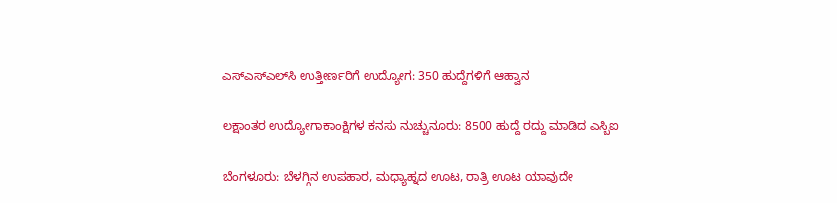ಎಸ್‌ಎಸ್‌ಎಲ್‌ಸಿ ಉತ್ತೀರ್ಣರಿಗೆ ಉದ್ಯೋಗ: 350 ಹುದ್ದೆಗಳಿಗೆ ಆಹ್ವಾನ

ಲಕ್ಷಾಂತರ ಉದ್ಯೋಗಾಕಾಂಕ್ಷಿಗಳ ಕನಸು ನುಚ್ಚುನೂರು: 8500 ಹುದ್ದೆ ರದ್ದು ಮಾಡಿದ ಎಸ್ಬಿಐ

ಬೆಂಗಳೂರು: ಬೆಳಗ್ಗಿನ ಉಪಹಾರ, ಮಧ್ಯಾಹ್ನದ ಊಟ, ರಾತ್ರಿ ಊಟ ಯಾವುದೇ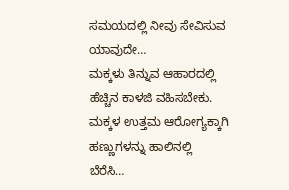ಸಮಯದಲ್ಲಿ ನೀವು ಸೇವಿಸುವ ಯಾವುದೇ…
ಮಕ್ಕಳು ತಿನ್ನುವ ಆಹಾರದಲ್ಲಿ ಹೆಚ್ಚಿನ ಕಾಳಜಿ ವಹಿಸಬೇಕು. ಮಕ್ಕಳ ಉತ್ತಮ ಆರೋಗ್ಯಕ್ಕಾಗಿ ಹಣ್ಣುಗಳನ್ನು ಹಾಲಿನಲ್ಲಿ ಬೆರೆಸಿ…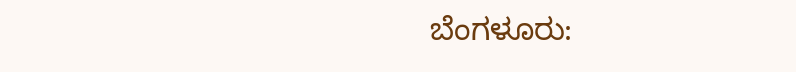ಬೆಂಗಳೂರು: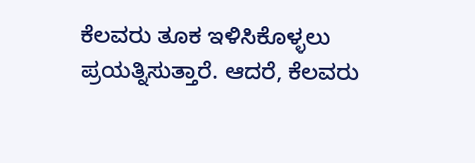ಕೆಲವರು ತೂಕ ಇಳಿಸಿಕೊಳ್ಳಲು ಪ್ರಯತ್ನಿಸುತ್ತಾರೆ. ಆದರೆ, ಕೆಲವರು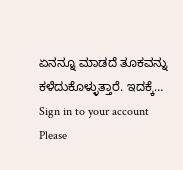ಏನನ್ನೂ ಮಾಡದೆ ತೂಕವನ್ನು ಕಳೆದುಕೊಳ್ಳುತ್ತಾರೆ. ಇದಕ್ಕೆ…
Sign in to your account
Please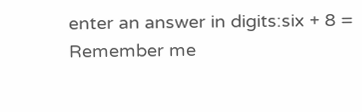enter an answer in digits:six + 8 =
Remember me